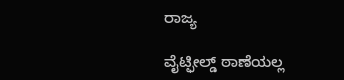ರಾಜ್ಯ

ವೈಟ್ಫೀಲ್ಡ್ ಠಾಣೆಯಲ್ಲ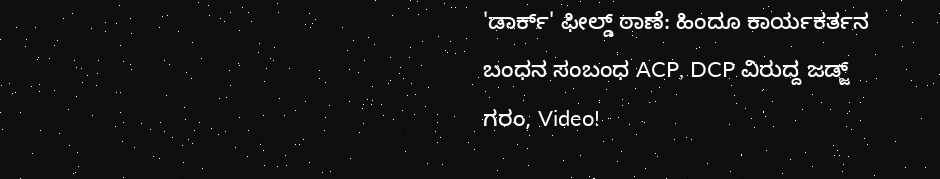'ಡಾರ್ಕ್' ಫೀಲ್ಡ್ ಠಾಣೆ: ಹಿಂದೂ ಕಾರ್ಯಕರ್ತನ ಬಂಧನ ಸಂಬಂಧ ACP, DCP ವಿರುದ್ದ ಜಡ್ಜ್ ಗರಂ, Video!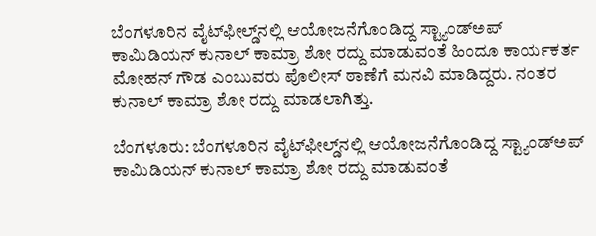ಬೆಂಗಳೂರಿನ ವೈಟ್‌ಫೀಲ್ಡ್‌ನಲ್ಲಿ ಆಯೋಜನೆಗೊಂಡಿದ್ದ ಸ್ಟ್ಯಾಂಡ್‌ಅಪ್ ಕಾಮಿಡಿಯನ್ ಕುನಾಲ್ ಕಾಮ್ರಾ ಶೋ ರದ್ದು ಮಾಡುವಂತೆ ಹಿಂದೂ ಕಾರ್ಯಕರ್ತ ಮೋಹನ್ ಗೌಡ ಎಂಬುವರು ಪೊಲೀಸ್ ಠಾಣೆಗೆ ಮನವಿ ಮಾಡಿದ್ದರು. ನಂತರ ಕುನಾಲ್ ಕಾಮ್ರಾ ಶೋ ರದ್ದು ಮಾಡಲಾಗಿತ್ತು.

ಬೆಂಗಳೂರು: ಬೆಂಗಳೂರಿನ ವೈಟ್‌ಫೀಲ್ಡ್‌ನಲ್ಲಿ ಆಯೋಜನೆಗೊಂಡಿದ್ದ ಸ್ಟ್ಯಾಂಡ್‌ಅಪ್ ಕಾಮಿಡಿಯನ್ ಕುನಾಲ್ ಕಾಮ್ರಾ ಶೋ ರದ್ದು ಮಾಡುವಂತೆ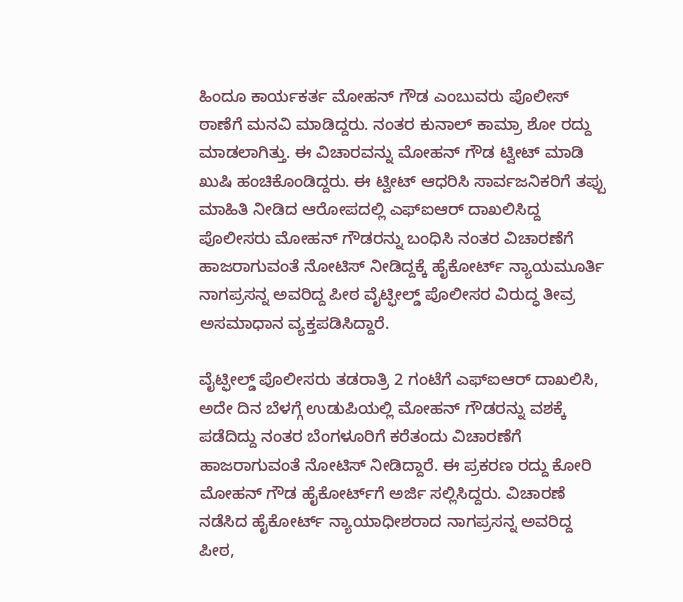ಹಿಂದೂ ಕಾರ್ಯಕರ್ತ ಮೋಹನ್ ಗೌಡ ಎಂಬುವರು ಪೊಲೀಸ್ ಠಾಣೆಗೆ ಮನವಿ ಮಾಡಿದ್ದರು. ನಂತರ ಕುನಾಲ್ ಕಾಮ್ರಾ ಶೋ ರದ್ದು ಮಾಡಲಾಗಿತ್ತು. ಈ ವಿಚಾರವನ್ನು ಮೋಹನ್ ಗೌಡ ಟ್ವೀಟ್ ಮಾಡಿ ಖುಷಿ ಹಂಚಿಕೊಂಡಿದ್ದರು. ಈ ಟ್ವೀಟ್ ಆಧರಿಸಿ ಸಾರ್ವಜನಿಕರಿಗೆ ತಪ್ಪು ಮಾಹಿತಿ ನೀಡಿದ ಆರೋಪದಲ್ಲಿ ಎಫ್‌ಐಆರ್ ದಾಖಲಿಸಿದ್ದ ಪೊಲೀಸರು ಮೋಹನ್ ಗೌಡರನ್ನು ಬಂಧಿಸಿ ನಂತರ ವಿಚಾರಣೆಗೆ ಹಾಜರಾಗುವಂತೆ ನೋಟಿಸ್ ನೀಡಿದ್ದಕ್ಕೆ ಹೈಕೋರ್ಟ್ ನ್ಯಾಯಮೂರ್ತಿ ನಾಗಪ್ರಸನ್ನ ಅವರಿದ್ದ ಪೀಠ ವೈಟ್ಫೀಲ್ಡ್ ಪೊಲೀಸರ ವಿರುದ್ಧ ತೀವ್ರ ಅಸಮಾಧಾನ ವ್ಯಕ್ತಪಡಿಸಿದ್ದಾರೆ.

ವೈಟ್ಫೀಲ್ಡ್ ಪೊಲೀಸರು ತಡರಾತ್ರಿ 2 ಗಂಟೆಗೆ ಎಫ್‌ಐಆರ್ ದಾಖಲಿಸಿ, ಅದೇ ದಿನ ಬೆಳಗ್ಗೆ ಉಡುಪಿಯಲ್ಲಿ ಮೋಹನ್ ಗೌಡರನ್ನು ವಶಕ್ಕೆ ಪಡೆದಿದ್ದು ನಂತರ ಬೆಂಗಳೂರಿಗೆ ಕರೆತಂದು ವಿಚಾರಣೆಗೆ ಹಾಜರಾಗುವಂತೆ ನೋಟಿಸ್ ನೀಡಿದ್ದಾರೆ. ಈ ಪ್ರಕರಣ ರದ್ದು ಕೋರಿ ಮೋಹನ್ ಗೌಡ ಹೈಕೋರ್ಟ್‌ಗೆ ಅರ್ಜಿ ಸಲ್ಲಿಸಿದ್ದರು. ವಿಚಾರಣೆ ನಡೆಸಿದ ಹೈಕೋರ್ಟ್ ನ್ಯಾಯಾಧೀಶರಾದ ನಾಗಪ್ರಸನ್ನ ಅವರಿದ್ದ ಪೀಠ,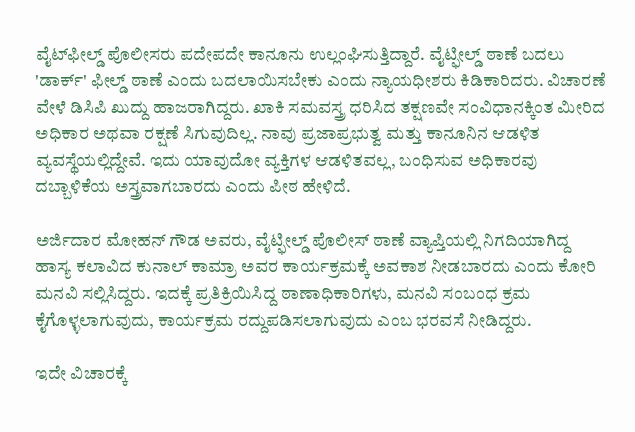ವೈಟ್‌ಫೀಲ್ಡ್ ಪೊಲೀಸರು ಪದೇಪದೇ ಕಾನೂನು ಉಲ್ಲಂಘಿಸುತ್ತಿದ್ದಾರೆ. ವೈಟ್ಫೀಲ್ಡ್ ಠಾಣೆ ಬದಲು 'ಡಾರ್ಕ್' ಫೀಲ್ಡ್ ಠಾಣೆ ಎಂದು ಬದಲಾಯಿಸಬೇಕು ಎಂದು ನ್ಯಾಯಧೀಶರು ಕಿಡಿಕಾರಿದರು. ವಿಚಾರಣೆ ವೇಳೆ ಡಿಸಿಪಿ ಖುದ್ದು ಹಾಜರಾಗಿದ್ದರು. ಖಾಕಿ ಸಮವಸ್ತ್ರ ಧರಿಸಿದ ತಕ್ಷಣವೇ ಸಂವಿಧಾನಕ್ಕಿಂತ ಮೀರಿದ ಅಧಿಕಾರ ಅಥವಾ ರಕ್ಷಣೆ ಸಿಗುವುದಿಲ್ಲ. ನಾವು ಪ್ರಜಾಪ್ರಭುತ್ವ ಮತ್ತು ಕಾನೂನಿನ ಆಡಳಿತ ವ್ಯವಸ್ಥೆಯಲ್ಲಿದ್ದೇವೆ. ಇದು ಯಾವುದೋ ವ್ಯಕ್ತಿಗಳ ಆಡಳಿತವಲ್ಲ, ಬಂಧಿಸುವ ಅಧಿಕಾರವು ದಬ್ಬಾಳಿಕೆಯ ಅಸ್ತ್ರವಾಗಬಾರದು ಎಂದು ಪೀಠ ಹೇಳಿದೆ.

ಅರ್ಜಿದಾರ ಮೋಹನ್ ಗೌಡ ಅವರು, ವೈಟ್ಫೀಲ್ಡ್ ಪೊಲೀಸ್ ಠಾಣೆ ವ್ಯಾಪ್ತಿಯಲ್ಲಿ ನಿಗದಿಯಾಗಿದ್ದ ಹಾಸ್ಯ ಕಲಾವಿದ ಕುನಾಲ್ ಕಾಮ್ರಾ ಅವರ ಕಾರ್ಯಕ್ರಮಕ್ಕೆ ಅವಕಾಶ ನೀಡಬಾರದು ಎಂದು ಕೋರಿ ಮನವಿ ಸಲ್ಲಿಸಿದ್ದರು. ಇದಕ್ಕೆ ಪ್ರತಿಕ್ರಿಯಿಸಿದ್ದ ಠಾಣಾಧಿಕಾರಿಗಳು, ಮನವಿ ಸಂಬಂಧ ಕ್ರಮ ಕೈಗೊಳ್ಳಲಾಗುವುದು, ಕಾರ್ಯಕ್ರಮ ರದ್ದುಪಡಿಸಲಾಗುವುದು ಎಂಬ ಭರವಸೆ ನೀಡಿದ್ದರು.

ಇದೇ ವಿಚಾರಕ್ಕೆ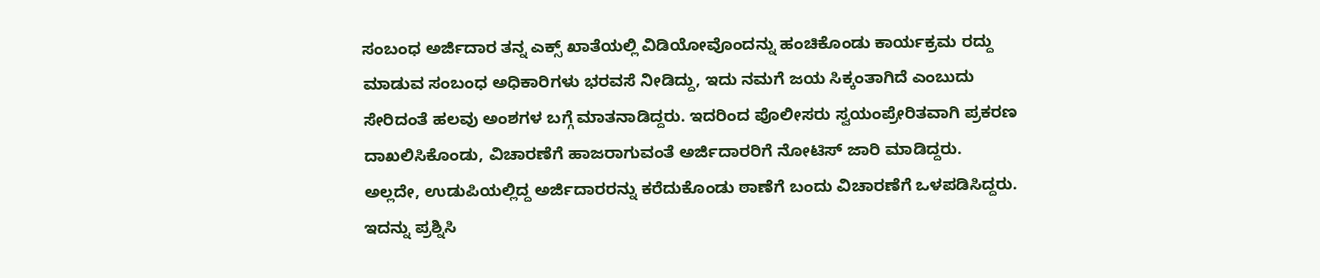ಸಂಬಂಧ ಅರ್ಜಿದಾರ ತನ್ನ ಎಕ್ಸ್ ಖಾತೆಯಲ್ಲಿ ವಿಡಿಯೋವೊಂದನ್ನು ಹಂಚಿಕೊಂಡು ಕಾರ್ಯಕ್ರಮ ರದ್ದು ಮಾಡುವ ಸಂಬಂಧ ಅಧಿಕಾರಿಗಳು ಭರವಸೆ ನೀಡಿದ್ದು, ಇದು ನಮಗೆ ಜಯ ಸಿಕ್ಕಂತಾಗಿದೆ ಎಂಬುದು ಸೇರಿದಂತೆ ಹಲವು ಅಂಶಗಳ ಬಗ್ಗೆ ಮಾತನಾಡಿದ್ದರು. ಇದರಿಂದ ಪೊಲೀಸರು ಸ್ವಯಂಪ್ರೇರಿತವಾಗಿ ಪ್ರಕರಣ ದಾಖಲಿಸಿಕೊಂಡು, ವಿಚಾರಣೆಗೆ ಹಾಜರಾಗುವಂತೆ ಅರ್ಜಿದಾರರಿಗೆ ನೋಟಿಸ್ ಜಾರಿ ಮಾಡಿದ್ದರು. ಅಲ್ಲದೇ, ಉಡುಪಿಯಲ್ಲಿದ್ದ ಅರ್ಜಿದಾರರನ್ನು ಕರೆದುಕೊಂಡು ಠಾಣೆಗೆ ಬಂದು ವಿಚಾರಣೆಗೆ ಒಳಪಡಿಸಿದ್ದರು. ಇದನ್ನು ಪ್ರಶ್ನಿಸಿ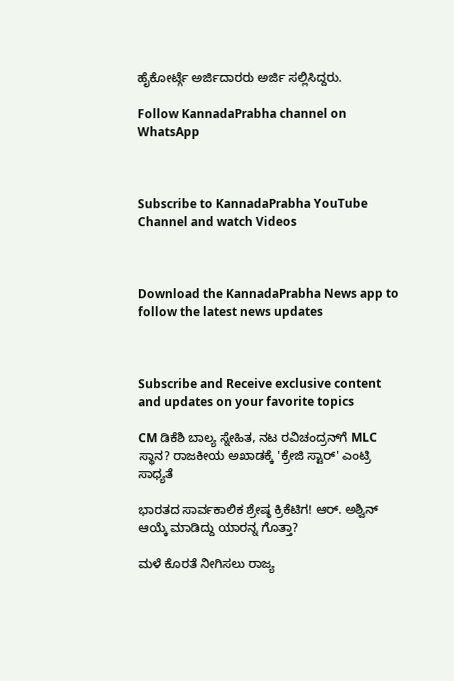ಹೈಕೋರ್ಟ್ಗೆ ಅರ್ಜಿದಾರರು ಅರ್ಜಿ ಸಲ್ಲಿಸಿದ್ದರು.

Follow KannadaPrabha channel on WhatsApp



Subscribe to KannadaPrabha YouTube Channel and watch Videos



Download the KannadaPrabha News app to follow the latest news updates



Subscribe and Receive exclusive content and updates on your favorite topics

CM ಡಿಕೆಶಿ ಬಾಲ್ಯ ಸ್ನೇಹಿತ, ನಟ ರವಿಚಂದ್ರನ್‌ಗೆ MLC ಸ್ಥಾನ? ರಾಜಕೀಯ ಅಖಾಡಕ್ಕೆ 'ಕ್ರೇಜಿ ಸ್ಟಾರ್' ಎಂಟ್ರಿ ಸಾಧ್ಯತೆ

ಭಾರತದ ಸಾರ್ವಕಾಲಿಕ ಶ್ರೇಷ್ಠ ಕ್ರಿಕೆಟಿಗ! ಆರ್. ಅಶ್ವಿನ್ ಆಯ್ಕೆ ಮಾಡಿದ್ದು ಯಾರನ್ನ ಗೊತ್ತಾ?

ಮಳೆ ಕೊರತೆ ನೀಗಿಸಲು ರಾಜ್ಯ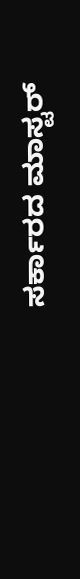ಸರ್ಕಾರದ ಮಾಸ್ಟರ್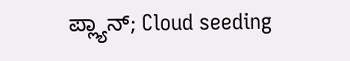ಪ್ಲ್ಯಾನ್; Cloud seeding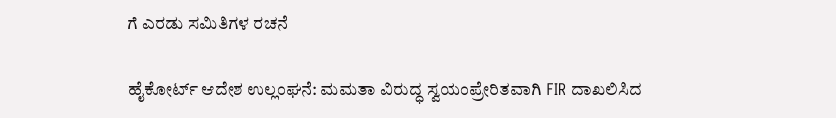ಗೆ ಎರಡು ಸಮಿತಿಗಳ ರಚನೆ

ಹೈಕೋರ್ಟ್ ಆದೇಶ ಉಲ್ಲಂಘನೆ: ಮಮತಾ ವಿರುದ್ಧ ಸ್ವಯಂಪ್ರೇರಿತವಾಗಿ FIR ದಾಖಲಿಸಿದ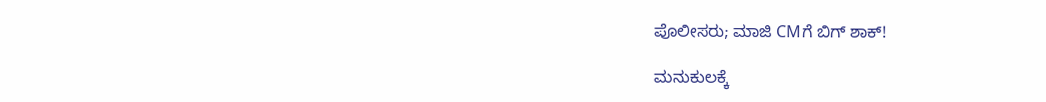ಪೊಲೀಸರು; ಮಾಜಿ CMಗೆ ಬಿಗ್ ಶಾಕ್!

ಮನುಕುಲಕ್ಕೆ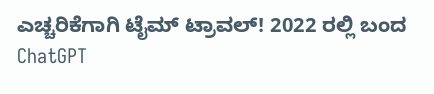ಎಚ್ಚರಿಕೆಗಾಗಿ ಟೈಮ್ ಟ್ರಾವಲ್! 2022 ರಲ್ಲಿ ಬಂದ ChatGPT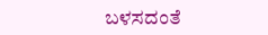ಬಳಸದಂತೆ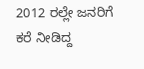2012 ರಲ್ಲೇ ಜನರಿಗೆ ಕರೆ ನೀಡಿದ್ದ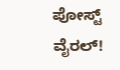ಪೋಸ್ಟ್ ವೈರಲ್!